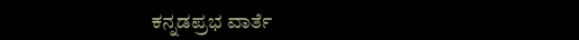ಕನ್ನಡಪ್ರಭ ವಾರ್ತೆ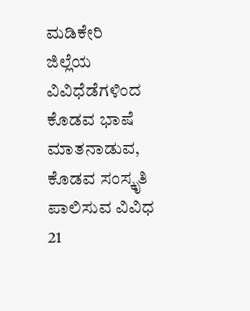ಮಡಿಕೇರಿ
ಜಿಲ್ಲೆಯ ವಿವಿಧೆಡೆಗಳಿಂದ ಕೊಡವ ಭಾಷೆ ಮಾತನಾಡುವ, ಕೊಡವ ಸಂಸ್ಕೃತಿ ಪಾಲಿಸುವ ವಿವಿಧ 21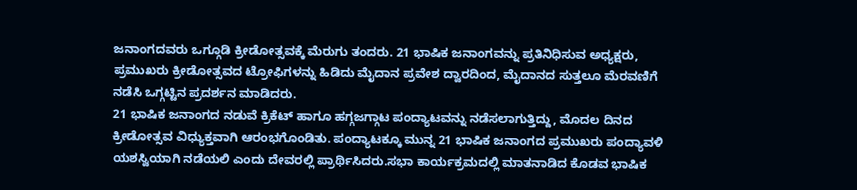ಜನಾಂಗದವರು ಒಗ್ಗೂಡಿ ಕ್ರೀಡೋತ್ಸವಕ್ಕೆ ಮೆರುಗು ತಂದರು. 21 ಭಾಷಿಕ ಜನಾಂಗವನ್ನು ಪ್ರತಿನಿಧಿಸುವ ಅಧ್ಯಕ್ಷರು, ಪ್ರಮುಖರು ಕ್ರೀಡೋತ್ಸವದ ಟ್ರೋಫಿಗಳನ್ನು ಹಿಡಿದು ಮೈದಾನ ಪ್ರವೇಶ ದ್ವಾರದಿಂದ, ಮೈದಾನದ ಸುತ್ತಲೂ ಮೆರವಣಿಗೆ ನಡೆಸಿ ಒಗ್ಗಟ್ಟಿನ ಪ್ರದರ್ಶನ ಮಾಡಿದರು.
21 ಭಾಷಿಕ ಜನಾಂಗದ ನಡುವೆ ಕ್ರಿಕೆಟ್ ಹಾಗೂ ಹಗ್ಗಜಗ್ಗಾಟ ಪಂದ್ಯಾಟವನ್ನು ನಡೆಸಲಾಗುತ್ತಿದ್ದು, ಮೊದಲ ದಿನದ ಕ್ರೀಡೋತ್ಸವ ವಿಧ್ಯುಕ್ತವಾಗಿ ಆರಂಭಗೊಂಡಿತು. ಪಂದ್ಯಾಟಕ್ಕೂ ಮುನ್ನ 21 ಭಾಷಿಕ ಜನಾಂಗದ ಪ್ರಮುಖರು ಪಂದ್ಯಾವಳಿ ಯಶಸ್ವಿಯಾಗಿ ನಡೆಯಲಿ ಎಂದು ದೇವರಲ್ಲಿ ಪ್ರಾರ್ಥಿಸಿದರು.ಸಭಾ ಕಾರ್ಯಕ್ರಮದಲ್ಲಿ ಮಾತನಾಡಿದ ಕೊಡವ ಭಾಷಿಕ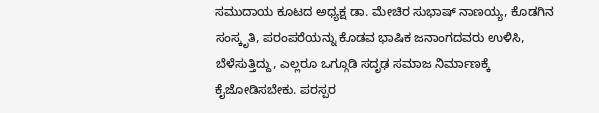ಸಮುದಾಯ ಕೂಟದ ಅಧ್ಯಕ್ಷ ಡಾ. ಮೇಚಿರ ಸುಭಾಷ್ ನಾಣಯ್ಯ, ಕೊಡಗಿನ ಸಂಸ್ಕೃತಿ, ಪರಂಪರೆಯನ್ನು ಕೊಡವ ಭಾಷಿಕ ಜನಾಂಗದವರು ಉಳಿಸಿ, ಬೆಳೆಸುತ್ತಿದ್ದು, ಎಲ್ಲರೂ ಒಗ್ಗೂಡಿ ಸದೃಢ ಸಮಾಜ ನಿರ್ಮಾಣಕ್ಕೆ ಕೈಜೋಡಿಸಬೇಕು. ಪರಸ್ಪರ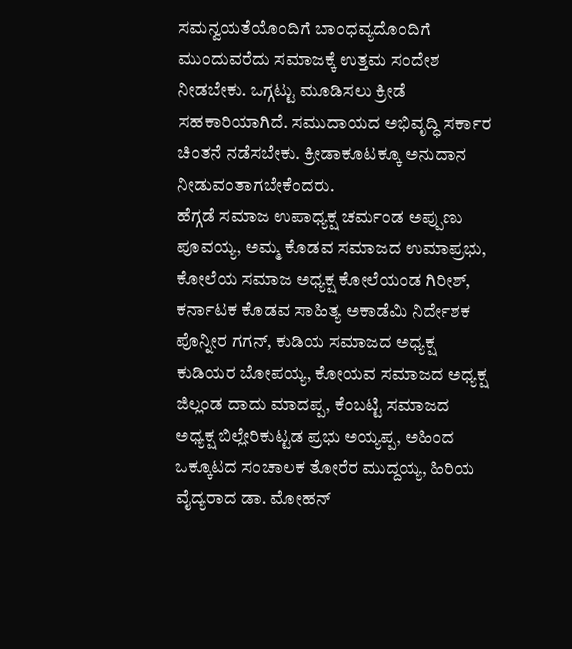ಸಮನ್ವಯತೆಯೊಂದಿಗೆ ಬಾಂಧವ್ಯದೊಂದಿಗೆ ಮುಂದುವರೆದು ಸಮಾಜಕ್ಕೆ ಉತ್ತಮ ಸಂದೇಶ ನೀಡಬೇಕು. ಒಗ್ಗಟ್ಟು ಮೂಡಿಸಲು ಕ್ರೀಡೆ ಸಹಕಾರಿಯಾಗಿದೆ. ಸಮುದಾಯದ ಅಭಿವೃದ್ಧಿ ಸರ್ಕಾರ ಚಿಂತನೆ ನಡೆಸಬೇಕು. ಕ್ರೀಡಾಕೂಟಕ್ಕೂ ಅನುದಾನ ನೀಡುವಂತಾಗಬೇಕೆಂದರು.
ಹೆಗ್ಗಡೆ ಸಮಾಜ ಉಪಾಧ್ಯಕ್ಷ ಚರ್ಮಂಡ ಅಪ್ಪುಣು ಪೂವಯ್ಯ, ಅಮ್ಮ ಕೊಡವ ಸಮಾಜದ ಉಮಾಪ್ರಭು, ಕೋಲೆಯ ಸಮಾಜ ಅಧ್ಯಕ್ಷ ಕೋಲೆಯಂಡ ಗಿರೀಶ್, ಕರ್ನಾಟಕ ಕೊಡವ ಸಾಹಿತ್ಯ ಅಕಾಡೆಮಿ ನಿರ್ದೇಶಕ ಪೊನ್ನೀರ ಗಗನ್, ಕುಡಿಯ ಸಮಾಜದ ಅಧ್ಯಕ್ಷ ಕುಡಿಯರ ಬೋಪಯ್ಯ, ಕೋಯವ ಸಮಾಜದ ಅಧ್ಯಕ್ಷ ಜಿಲ್ಲಂಡ ದಾದು ಮಾದಪ್ಪ, ಕೆಂಬಟ್ಟಿ ಸಮಾಜದ ಅಧ್ಯಕ್ಷ ಬಿಲ್ಲೇರಿಕುಟ್ಟಡ ಪ್ರಭು ಅಯ್ಯಪ್ಪ, ಅಹಿಂದ ಒಕ್ಕೂಟದ ಸಂಚಾಲಕ ತೋರೆರ ಮುದ್ದಯ್ಯ, ಹಿರಿಯ ವೈದ್ಯರಾದ ಡಾ. ಮೋಹನ್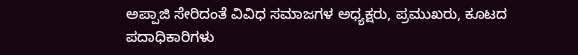ಅಪ್ಪಾಜಿ ಸೇರಿದಂತೆ ವಿವಿಧ ಸಮಾಜಗಳ ಅಧ್ಯಕ್ಷರು, ಪ್ರಮುಖರು, ಕೂಟದ ಪದಾಧಿಕಾರಿಗಳು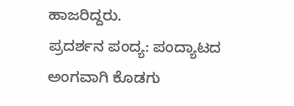ಹಾಜರಿದ್ದರು.
ಪ್ರದರ್ಶನ ಪಂದ್ಯ: ಪಂದ್ಯಾಟದ ಅಂಗವಾಗಿ ಕೊಡಗು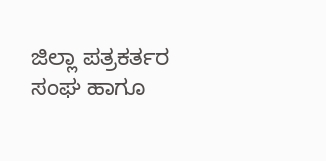ಜಿಲ್ಲಾ ಪತ್ರಕರ್ತರ ಸಂಘ ಹಾಗೂ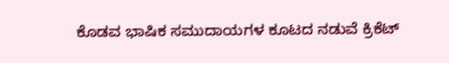ಕೊಡವ ಭಾಷಿಕ ಸಮುದಾಯಗಳ ಕೂಟದ ನಡುವೆ ಕ್ರಿಕೆಟ್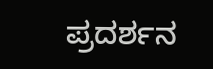ಪ್ರದರ್ಶನ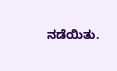ನಡೆಯಿತು.